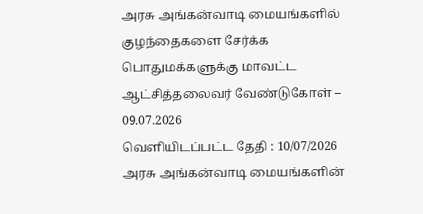அரசு அங்கன்வாடி மையங்களில் குழந்தைகளை சேர்க்க பொதுமக்களுக்கு மாவட்ட ஆட்சித்தலைவர் வேண்டுகோள் – 09.07.2026
வெளியிடப்பட்ட தேதி : 10/07/2026
அரசு அங்கன்வாடி மையங்களின்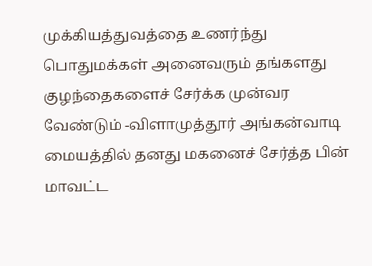முக்கியத்துவத்தை உணர்ந்து பொதுமக்கள் அனைவரும் தங்களது குழந்தைகளைச் சேர்க்க முன்வர வேண்டும் -விளாமுத்தூர் அங்கன்வாடி மையத்தில் தனது மகனைச் சேர்த்த பின் மாவட்ட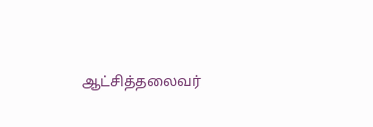ஆட்சித்தலைவர்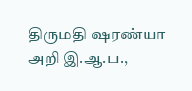திருமதி ஷரண்யா அறி இ.ஆ.ப.,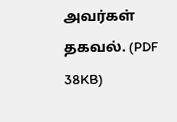அவர்கள் தகவல். (PDF 38KB)